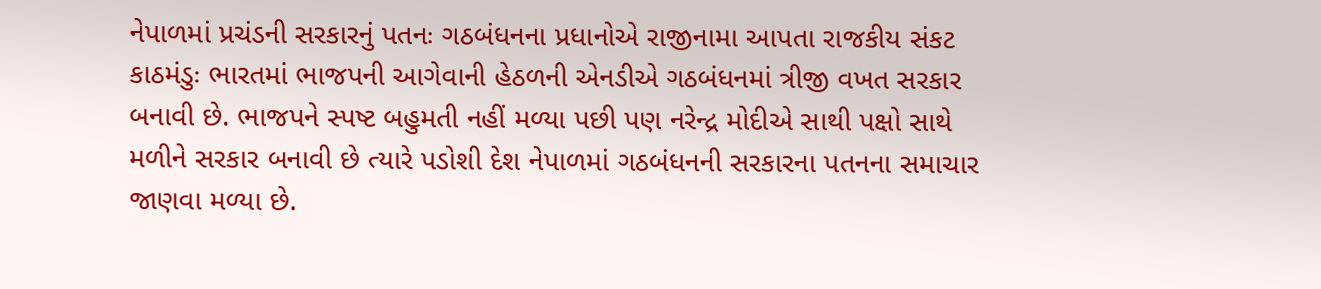નેપાળમાં પ્રચંડની સરકારનું પતનઃ ગઠબંધનના પ્રધાનોએ રાજીનામા આપતા રાજકીય સંકટ
કાઠમંડુઃ ભારતમાં ભાજપની આગેવાની હેઠળની એનડીએ ગઠબંધનમાં ત્રીજી વખત સરકાર બનાવી છે. ભાજપને સ્પષ્ટ બહુમતી નહીં મળ્યા પછી પણ નરેન્દ્ર મોદીએ સાથી પક્ષો સાથે મળીને સરકાર બનાવી છે ત્યારે પડોશી દેશ નેપાળમાં ગઠબંધનની સરકારના પતનના સમાચાર જાણવા મળ્યા છે.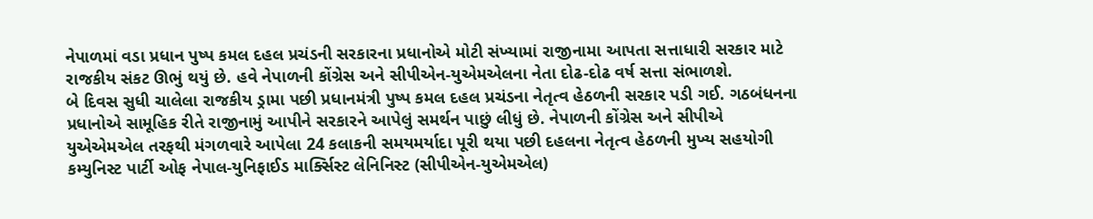નેપાળમાં વડા પ્રધાન પુષ્પ કમલ દહલ પ્રચંડની સરકારના પ્રધાનોએ મોટી સંખ્યામાં રાજીનામા આપતા સત્તાધારી સરકાર માટે રાજકીય સંકટ ઊભું થયું છે. હવે નેપાળની કોંગ્રેસ અને સીપીએન-યુએમએલના નેતા દોઢ-દોઢ વર્ષ સત્તા સંભાળશે.
બે દિવસ સુધી ચાલેલા રાજકીય ડ્રામા પછી પ્રધાનમંત્રી પુષ્પ કમલ દહલ પ્રચંડના નેતૃત્વ હેઠળની સરકાર પડી ગઈ. ગઠબંધનના પ્રધાનોએ સામૂહિક રીતે રાજીનામું આપીને સરકારને આપેલું સમર્થન પાછું લીધું છે. નેપાળની કોંગ્રેસ અને સીપીએ યુએએમએલ તરફથી મંગળવારે આપેલા 24 કલાકની સમયમર્યાદા પૂરી થયા પછી દહલના નેતૃત્વ હેઠળની મુખ્ય સહયોગી કમ્યુનિસ્ટ પાર્ટી ઓફ નેપાલ-યુનિફાઈડ માર્ક્સિસ્ટ લેનિનિસ્ટ (સીપીએન-યુએમએલ)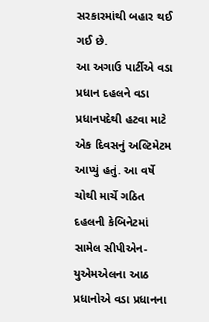સરકારમાંથી બહાર થઈ ગઈ છે.
આ અગાઉ પાર્ટીએ વડા પ્રધાન દહલને વડા પ્રધાનપદેથી હટવા માટે એક દિવસનું અલ્ટિમેટમ આપ્યું હતું. આ વર્ષે ચોથી માર્ચે ગઠિત દહલની કેબિનેટમાં સામેલ સીપીએન-યુએમએલના આઠ પ્રધાનોએ વડા પ્રધાનના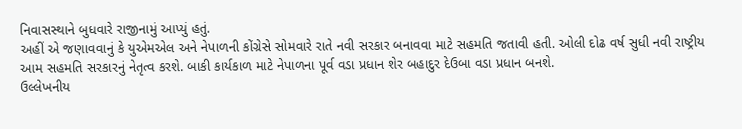નિવાસસ્થાને બુધવારે રાજીનામું આપ્યું હતું.
અહીં એ જણાવવાનું કે યુએમએલ અને નેપાળની કોંગ્રેસે સોમવારે રાતે નવી સરકાર બનાવવા માટે સહમતિ જતાવી હતી. ઓલી દોઢ વર્ષ સુધી નવી રાષ્ટ્રીય આમ સહમતિ સરકારનું નેતૃત્વ કરશે. બાકી કાર્યકાળ માટે નેપાળના પૂર્વ વડા પ્રધાન શેર બહાદુર દેઉબા વડા પ્રધાન બનશે.
ઉલ્લેખનીય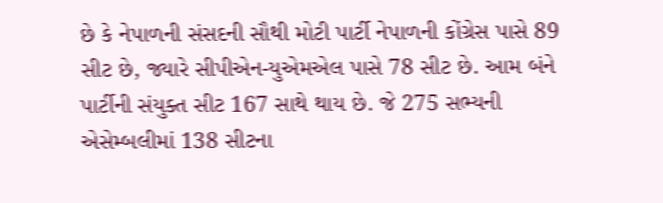છે કે નેપાળની સંસદની સૌથી મોટી પાર્ટી નેપાળની કોંગ્રેસ પાસે 89 સીટ છે, જ્યારે સીપીએન-યુએમએલ પાસે 78 સીટ છે. આમ બંને પાર્ટીની સંયુક્ત સીટ 167 સાથે થાય છે. જે 275 સભ્યની એસેમ્બલીમાં 138 સીટના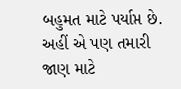બહુમત માટે પર્યાપ્ત છે. અહીં એ પણ તમારી જાણ માટે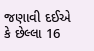જણાવી દઈએ કે છેલ્લા 16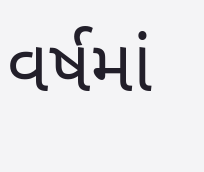વર્ષમાં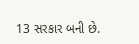13 સરકાર બની છે.